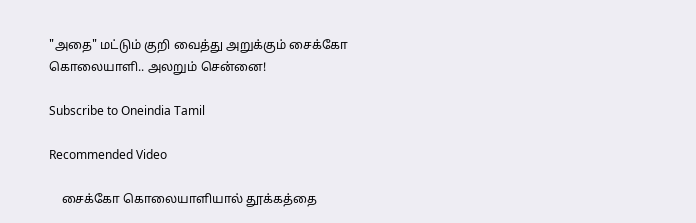"அதை" மட்டும் குறி வைத்து அறுக்கும் சைக்கோ கொலையாளி.. அலறும் சென்னை!

Subscribe to Oneindia Tamil

Recommended Video

    சைக்கோ கொலையாளியால் தூக்கத்தை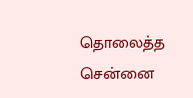தொலைத்த சென்னை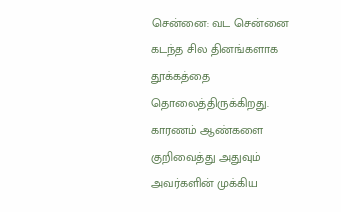சென்னை: வட சென்னை கடந்த சில தினங்களாக தூக்கத்தை தொலைத்திருக்கிறது. காரணம் ஆண்களை குறிவைத்து அதுவும் அவர்களின் முக்கிய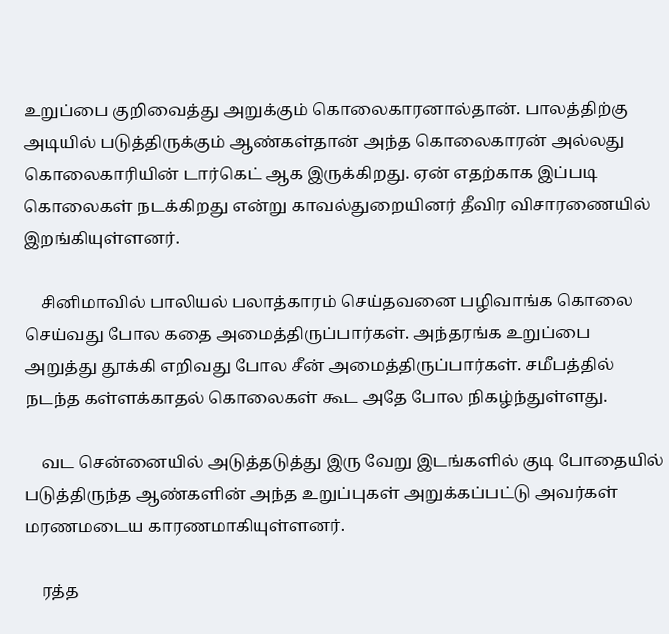உறுப்பை குறிவைத்து அறுக்கும் கொலைகாரனால்தான். பாலத்திற்கு அடியில் படுத்திருக்கும் ஆண்கள்தான் அந்த கொலைகாரன் அல்லது கொலைகாரியின் டார்கெட் ஆக இருக்கிறது. ஏன் எதற்காக இப்படி கொலைகள் நடக்கிறது என்று காவல்துறையினர் தீவிர விசாரணையில் இறங்கியுள்ளனர்.

    சினிமாவில் பாலியல் பலாத்காரம் செய்தவனை பழிவாங்க கொலை செய்வது போல கதை அமைத்திருப்பார்கள். அந்தரங்க உறுப்பை அறுத்து தூக்கி எறிவது போல சீன் அமைத்திருப்பார்கள். சமீபத்தில் நடந்த கள்ளக்காதல் கொலைகள் கூட அதே போல நிகழ்ந்துள்ளது.

    வட சென்னையில் அடுத்தடுத்து இரு வேறு இடங்களில் குடி போதையில் படுத்திருந்த ஆண்களின் அந்த உறுப்புகள் அறுக்கப்பட்டு அவர்கள் மரணமடைய காரணமாகியுள்ளனர்.

    ரத்த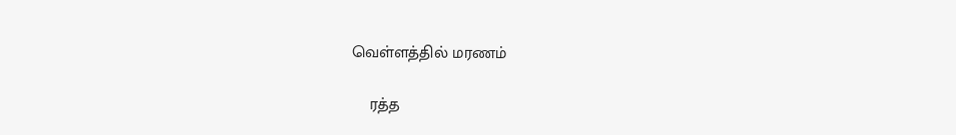வெள்ளத்தில் மரணம்

    ரத்த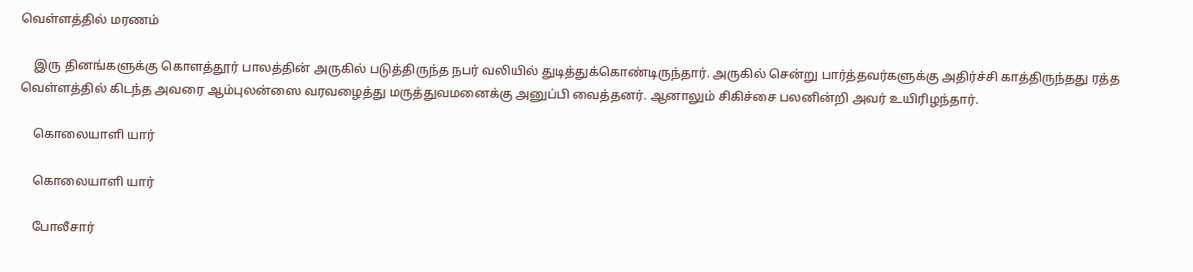வெள்ளத்தில் மரணம்

    இரு தினங்களுக்கு கொளத்தூர் பாலத்தின் அருகில் படுத்திருந்த நபர் வலியில் துடித்துக்கொண்டிருந்தார். அருகில் சென்று பார்த்தவர்களுக்கு அதிர்ச்சி காத்திருந்தது ரத்த வெள்ளத்தில் கிடந்த அவரை ஆம்புலன்ஸை வரவழைத்து மருத்துவமனைக்கு அனுப்பி வைத்தனர். ஆனாலும் சிகிச்சை பலனின்றி அவர் உயிரிழந்தார்.

    கொலையாளி யார்

    கொலையாளி யார்

    போலீசார்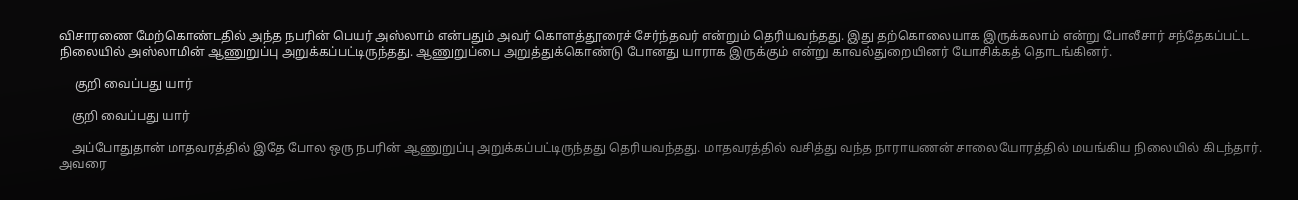விசாரணை மேற்கொண்டதில் அந்த நபரின் பெயர் அஸ்லாம் என்பதும் அவர் கொளத்தூரைச் சேர்ந்தவர் என்றும் தெரியவந்தது. இது தற்கொலையாக இருக்கலாம் என்று போலீசார் சந்தேகப்பட்ட நிலையில் அஸ்லாமின் ஆணுறுப்பு அறுக்கப்பட்டிருந்தது. ஆணுறுப்பை அறுத்துக்கொண்டு போனது யாராக இருக்கும் என்று காவல்துறையினர் யோசிக்கத் தொடங்கினர்.

     குறி வைப்பது யார்

    குறி வைப்பது யார்

    அப்போதுதான் மாதவரத்தில் இதே போல ஒரு நபரின் ஆணுறுப்பு அறுக்கப்பட்டிருந்தது தெரியவந்தது. மாதவரத்தில் வசித்து வந்த நாராயணன் சாலையோரத்தில் மயங்கிய நிலையில் கிடந்தார். அவரை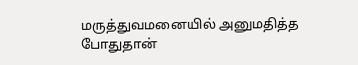மருத்துவமனையில் அனுமதித்த போதுதான்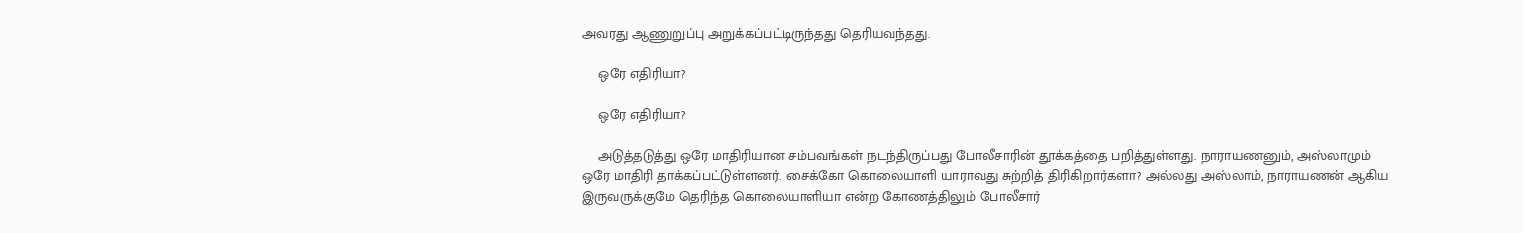அவரது ஆணுறுப்பு அறுக்கப்பட்டிருந்தது தெரியவந்தது.

    ஒரே எதிரியா?

    ஒரே எதிரியா?

    அடுத்தடுத்து ஒரே மாதிரியான சம்பவங்கள் நடந்திருப்பது போலீசாரின் தூக்கத்தை பறித்துள்ளது. நாராயணனும், அஸ்லாமும் ஒரே மாதிரி தாக்கப்பட்டுள்ளனர். சைக்கோ கொலையாளி யாராவது சுற்றித் திரிகிறார்களா? அல்லது அஸ்லாம், நாராயணன் ஆகிய இருவருக்குமே தெரிந்த கொலையாளியா என்ற கோணத்திலும் போலீசார்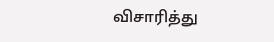விசாரித்து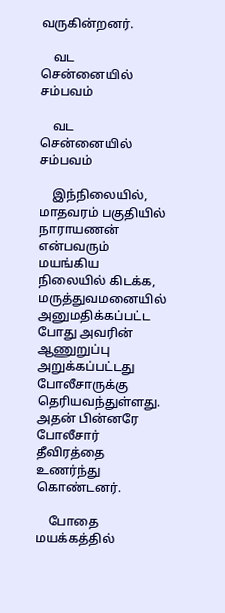வருகின்றனர்.

    வட சென்னையில் சம்பவம்

    வட சென்னையில் சம்பவம்

    இந்நிலையில், மாதவரம் பகுதியில் நாராயணன் என்பவரும் மயங்கிய நிலையில் கிடக்க, மருத்துவமனையில் அனுமதிக்கப்பட்ட போது அவரின் ஆணுறுப்பு அறுக்கப்பட்டது போலீசாருக்கு தெரியவந்துள்ளது. அதன் பின்னரே போலீசார் தீவிரத்தை உணர்ந்து கொண்டனர்.

    போதை மயக்கத்தில்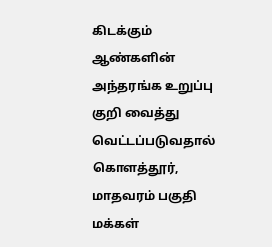கிடக்கும் ஆண்களின் அந்தரங்க உறுப்பு குறி வைத்து வெட்டப்படுவதால் கொளத்தூர், மாதவரம் பகுதி மக்கள்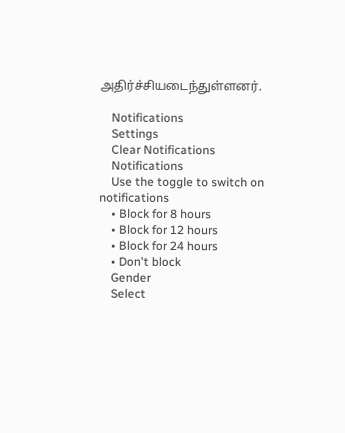அதிர்ச்சியடைந்துள்ளனர்.

    Notifications
    Settings
    Clear Notifications
    Notifications
    Use the toggle to switch on notifications
    • Block for 8 hours
    • Block for 12 hours
    • Block for 24 hours
    • Don't block
    Gender
    Select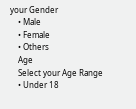your Gender
    • Male
    • Female
    • Others
    Age
    Select your Age Range
    • Under 18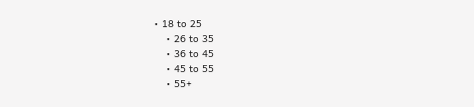• 18 to 25
    • 26 to 35
    • 36 to 45
    • 45 to 55
    • 55+